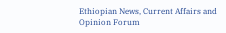Ethiopian News, Current Affairs and Opinion Forum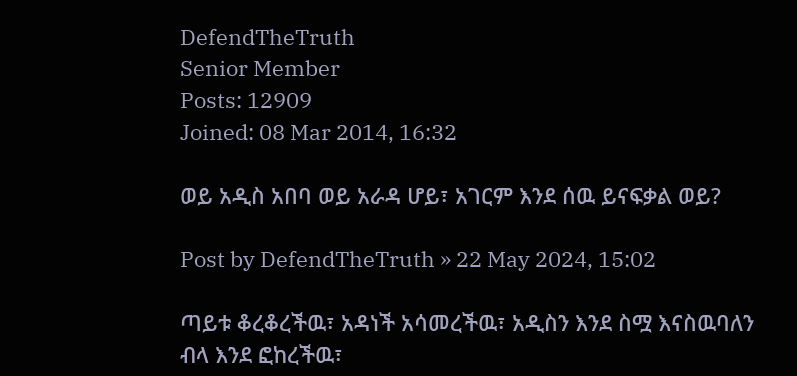DefendTheTruth
Senior Member
Posts: 12909
Joined: 08 Mar 2014, 16:32

ወይ አዲስ አበባ ወይ አራዳ ሆይ፣ አገርም እንደ ሰዉ ይናፍቃል ወይ?

Post by DefendTheTruth » 22 May 2024, 15:02

ጣይቱ ቆረቆረችዉ፣ አዳነች አሳመረችዉ፣ አዲስን እንደ ስሟ እናስዉባለን ብላ እንደ ፎከረችዉ፣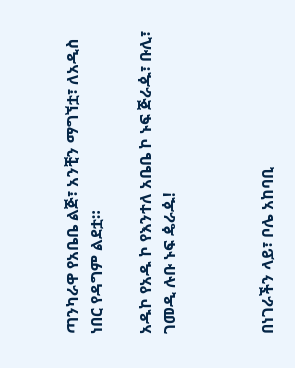ጣንካራዋ የአቤቤ ልጅ፣ አንቺን ማግኘቷ፣ ለአዲስ ነበር የዳግም ልደቷ።

አዱኮ የአዱ ኮ የእንተለ አቤቤ ኮ ኑፍ ጅራዹ፣ ቡሊ፣ ገመዲ ሉቡ ኑፍ ዼራዹ!



በነገራችን ላይ፣ ቦሌ አከባቢ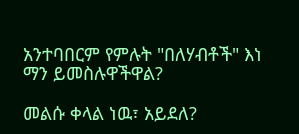አንተባበርም የምሉት "በለሃብቶች" እነ ማን ይመስሉዋችዋል?

መልሱ ቀላል ነዉ፣ አይደለ?